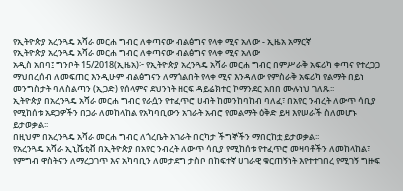የኢትዮጵያ አረንጓዴ አሻራ መርሐ ግብር ለቀጣናው ብልፅግና የላቀ ሚና አለው - ኢዜአ አማርኛ
የኢትዮጵያ አረንጓዴ አሻራ መርሐ ግብር ለቀጣናው ብልፅግና የላቀ ሚና አለው
አዲስ አበባ፤ ግንቦት 15/2018(ኢዜአ)፦ የኢትዮጵያ አረንጓዴ አሻራ መርሐ ግብር በምሥራቅ አፍሪካ ቀጣና የተረጋጋ ማህበረሰብ ለመፍጠር እንዲሁም ብልፅግናን ለማጎልበት የላቀ ሚና እንዳለው የምስራቅ አፍሪካ የልማት በይነ መንግስታት ባለስልጣን (ኢጋድ) የሰላምና ደህንነት ዘርፍ ዳይሬክተር ኮማንደር አበበ ሙሉነህ ገለጹ፡፡
ኢትዮጵያ በአረንጓዴ አሻራ መርሐ ግብር የራሷን የተፈጥሮ ሀብት ከመንከባከብ ባለፈ፣ በአየር ንብረት ለውጥ ሳቢያ የሚከሰቱ አደጋዎችን በጋራ ለመከላከል የአካባቢውን አገራት አብሮ የመልማት ዕቅድ ይዛ እየሠራች ስለመሆኑ ይታወቃል፡፡
በዚህም በአረንጓዴ አሻራ መርሐ ግብር ለጎረቤት አገራት በርካታ ችግኞችን ማበርከቷ ይታወቃል፡፡
የአረንጓዴ አሻራ ኢኒሼቲቭ በኢትዮጵያ በአየር ንብረት ለውጥ ሳቢያ የሚከሰቱ የተፈጥሮ መዛባቶችን ለመከላከል፣ የምግብ ዋስትናን ለማረጋገጥ እና አካባቢን ለመታደግ ታስቦ በከፍተኛ ሀገራዊ ቁርጠኝነት እየተተገበረ የሚገኝ ግዙፍ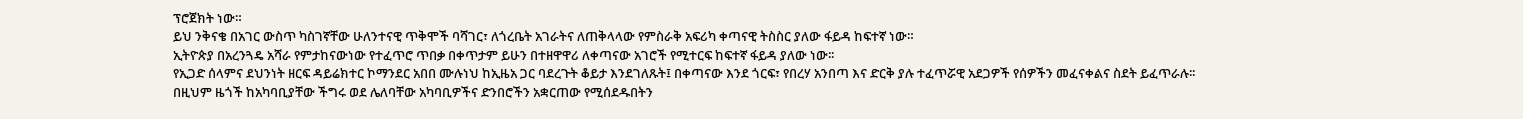ፕሮጀክት ነው።
ይህ ንቅናቄ በአገር ውስጥ ካስገኛቸው ሁለንተናዊ ጥቅሞች ባሻገር፣ ለጎረቤት አገራትና ለጠቅላላው የምስራቅ አፍሪካ ቀጣናዊ ትስስር ያለው ፋይዳ ከፍተኛ ነው።
ኢትዮጵያ በአረንጓዴ አሻራ የምታከናውነው የተፈጥሮ ጥበቃ በቀጥታም ይሁን በተዘዋዋሪ ለቀጣናው አገሮች የሚተርፍ ከፍተኛ ፋይዳ ያለው ነው፡፡
የኢጋድ ሰላምና ደህንነት ዘርፍ ዳይሬክተር ኮማንደር አበበ ሙሉነህ ከኢዜአ ጋር ባደረጉት ቆይታ እንደገለጹት፤ በቀጣናው እንደ ጎርፍ፣ የበረሃ አንበጣ እና ድርቅ ያሉ ተፈጥሯዊ አደጋዎች የሰዎችን መፈናቀልና ስደት ይፈጥራሉ፡፡
በዚህም ዜጎች ከአካባቢያቸው ችግሩ ወደ ሌለባቸው አካባቢዎችና ድንበሮችን አቋርጠው የሚሰደዱበትን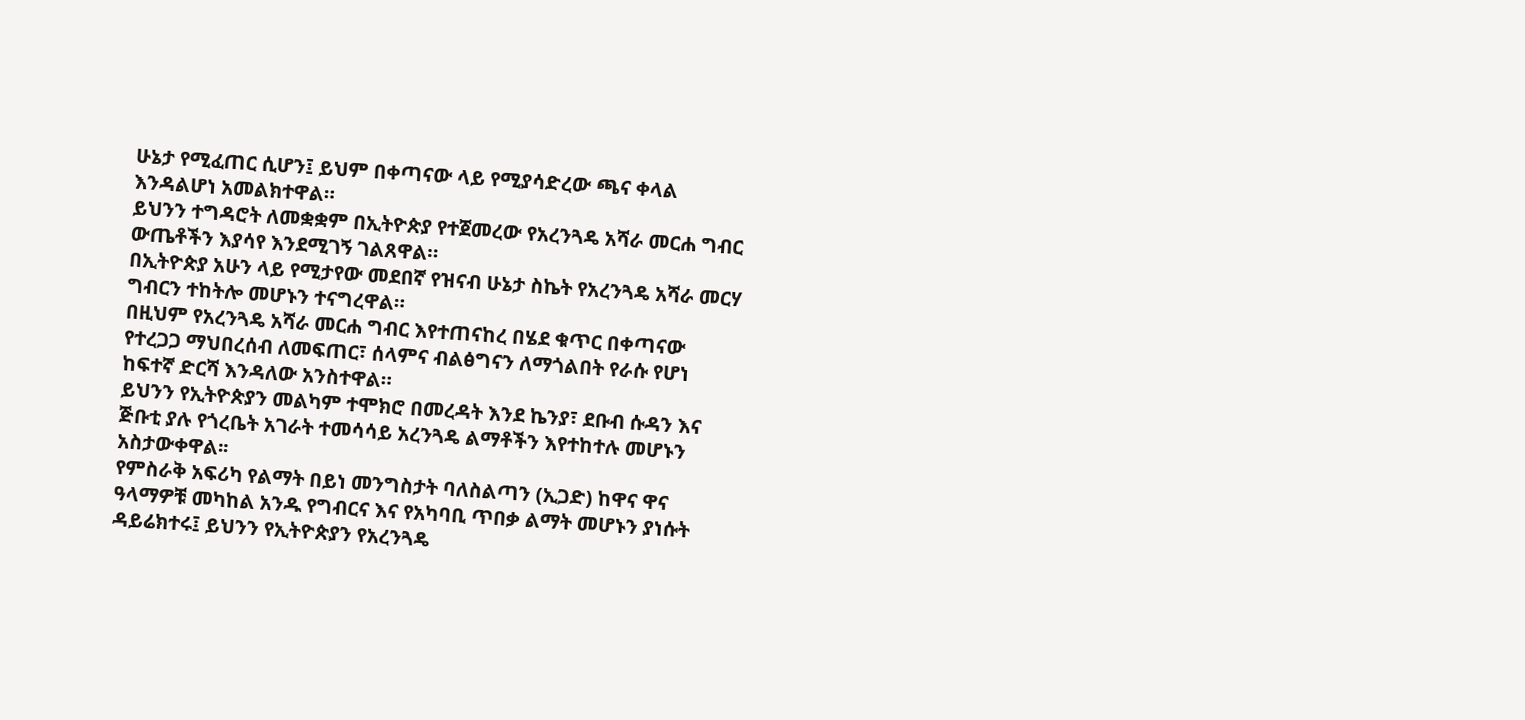ሁኔታ የሚፈጠር ሲሆን፤ ይህም በቀጣናው ላይ የሚያሳድረው ጫና ቀላል እንዳልሆነ አመልክተዋል።
ይህንን ተግዳሮት ለመቋቋም በኢትዮጵያ የተጀመረው የአረንጓዴ አሻራ መርሐ ግብር ውጤቶችን እያሳየ እንደሚገኝ ገልጸዋል።
በኢትዮጵያ አሁን ላይ የሚታየው መደበኛ የዝናብ ሁኔታ ስኬት የአረንጓዴ አሻራ መርሃ ግብርን ተከትሎ መሆኑን ተናግረዋል።
በዚህም የአረንጓዴ አሻራ መርሐ ግብር እየተጠናከረ በሄደ ቁጥር በቀጣናው የተረጋጋ ማህበረሰብ ለመፍጠር፣ ሰላምና ብልፅግናን ለማጎልበት የራሱ የሆነ ከፍተኛ ድርሻ እንዳለው አንስተዋል።
ይህንን የኢትዮጵያን መልካም ተሞክሮ በመረዳት እንደ ኬንያ፣ ደቡብ ሱዳን እና ጅቡቲ ያሉ የጎረቤት አገራት ተመሳሳይ አረንጓዴ ልማቶችን እየተከተሉ መሆኑን አስታውቀዋል፡፡
የምስራቅ አፍሪካ የልማት በይነ መንግስታት ባለስልጣን (ኢጋድ) ከዋና ዋና ዓላማዎቹ መካከል አንዱ የግብርና እና የአካባቢ ጥበቃ ልማት መሆኑን ያነሱት ዳይሬክተሩ፤ ይህንን የኢትዮጵያን የአረንጓዴ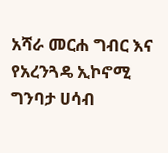አሻራ መርሐ ግብር እና የአረንጓዴ ኢኮኖሚ ግንባታ ሀሳብ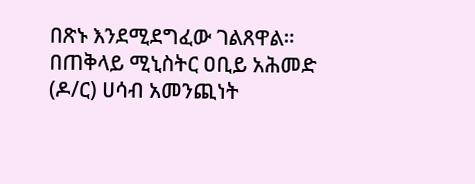በጽኑ እንደሚደግፈው ገልጸዋል።
በጠቅላይ ሚኒስትር ዐቢይ አሕመድ (ዶ/ር) ሀሳብ አመንጪነት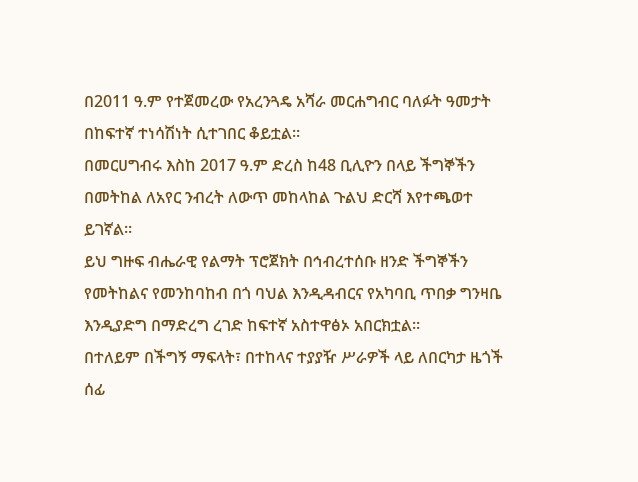በ2011 ዓ.ም የተጀመረው የአረንጓዴ አሻራ መርሐግብር ባለፉት ዓመታት በከፍተኛ ተነሳሽነት ሲተገበር ቆይቷል።
በመርሀግብሩ እስከ 2017 ዓ.ም ድረስ ከ48 ቢሊዮን በላይ ችግኞችን በመትከል ለአየር ንብረት ለውጥ መከላከል ጉልህ ድርሻ እየተጫወተ ይገኛል።
ይህ ግዙፍ ብሔራዊ የልማት ፕሮጀክት በኅብረተሰቡ ዘንድ ችግኞችን የመትከልና የመንከባከብ በጎ ባህል እንዲዳብርና የአካባቢ ጥበቃ ግንዛቤ እንዲያድግ በማድረግ ረገድ ከፍተኛ አስተዋፅኦ አበርክቷል።
በተለይም በችግኝ ማፍላት፣ በተከላና ተያያዥ ሥራዎች ላይ ለበርካታ ዜጎች ሰፊ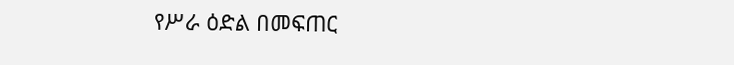የሥራ ዕድል በመፍጠር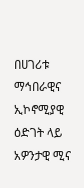በሀገሪቱ ማኅበራዊና ኢኮኖሚያዊ ዕድገት ላይ አዎንታዊ ሚና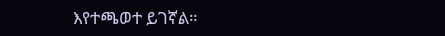እየተጫወተ ይገኛል።